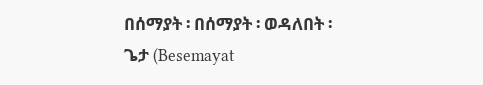በሰማያት ፡ በሰማያት ፡ ወዳለበት ፡ ጌታ (Besemayat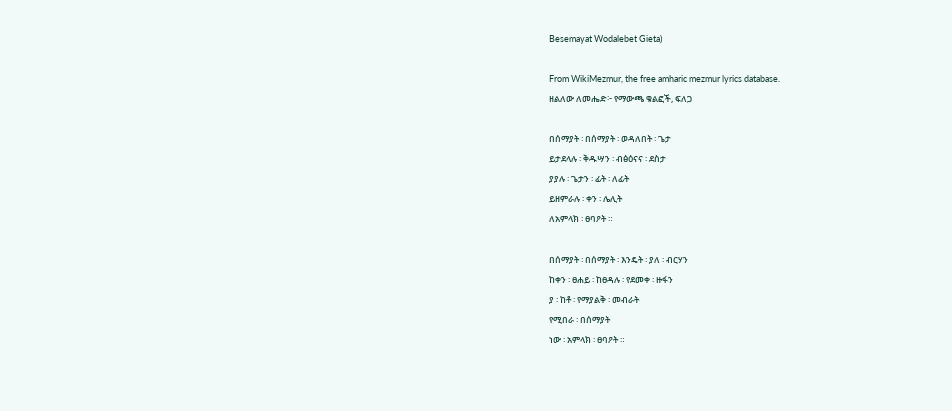Besemayat Wodalebet Gieta)

From WikiMezmur, the free amharic mezmur lyrics database.
ዘልለው ለመሔድ፦ የማውጫ ቁልፎች, ፍለጋ

በሰማያት ፡ በሰማያት ፡ ወዳለበት ፡ ጌታ
ይታደላሉ ፡ ቅዱሣን ፡ ብፅዕናና ፡ ደስታ
ያያሉ ፡ ጌታን ፡ ፊት ፡ ለፊት
ይዘምራሉ ፡ ቀን ፡ ሌሊት
ለአምላክ ፡ ፀባዖት ።

በሰማያት ፡ በሰማያት ፡ እንዴት ፡ ያለ ፡ ብርሃን
ከቀን ፡ ፀሐይ ፡ ከፀዳሉ ፡ የደመቀ ፡ ዙፋን
ያ ፡ ከቶ ፡ የማያልቅ ፡ መብራት
የሚበራ ፡ በሰማያት
ነው ፡ አምላክ ፡ ፀባዖት ።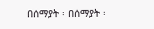በሰማያት ፡ በሰማያት ፡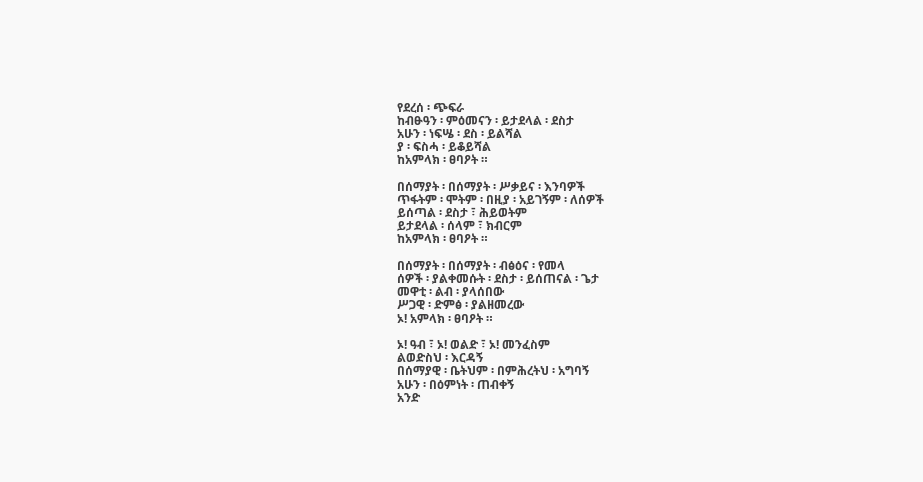የደረሰ ፡ ጭፍራ
ከብፁዓን ፡ ምዕመናን ፡ ይታደላል ፡ ደስታ
አሁን ፡ ነፍሤ ፡ ደስ ፡ ይልሻል
ያ ፡ ፍስሓ ፡ ይቆይሻል
ከአምላክ ፡ ፀባዖት ።

በሰማያት ፡ በሰማያት ፡ ሥቃይና ፡ እንባዎች
ጥፋትም ፡ ሞትም ፡ በዚያ ፡ አይገኝም ፡ ለሰዎች
ይሰጣል ፡ ደስታ ፣ ሕይወትም
ይታደላል ፡ ሰላም ፣ ክብርም
ከአምላክ ፡ ፀባዖት ።

በሰማያት ፡ በሰማያት ፡ ብፅዕና ፡ የመላ
ሰዎች ፡ ያልቀመሱት ፡ ደስታ ፡ ይሰጠናል ፡ ጌታ
መዋቲ ፡ ልብ ፡ ያላሰበው
ሥጋዊ ፡ ድምፅ ፡ ያልዘመረው
ኦ! አምላክ ፡ ፀባዖት ።

ኦ! ዓብ ፣ ኦ! ወልድ ፣ ኦ! መንፈስም
ልወድስህ ፡ እርዳኝ
በሰማያዊ ፡ ቤትህም ፡ በምሕረትህ ፡ አግባኝ
አሁን ፡ በዕምነት ፡ ጠብቀኝ
አንድ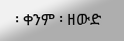፡ ቀንም ፡ ዘውድ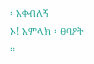፡ አቀብለኝ
ኦ! አምላክ ፡ ፀባዖት ።